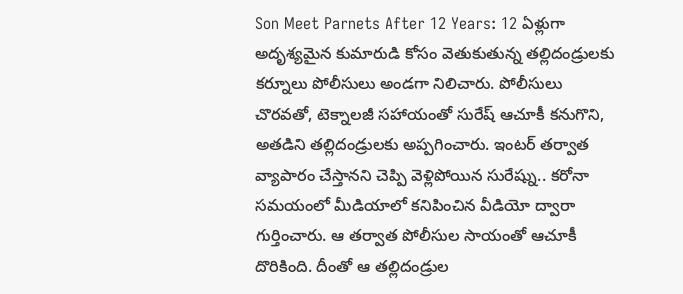Son Meet Parnets After 12 Years: 12 ఏళ్లుగా అదృశ్యమైన కుమారుడి కోసం వెతుకుతున్న తల్లిదండ్రులకు కర్నూలు పోలీసులు అండగా నిలిచారు. పోలీసులు చొరవతో, టెక్నాలజీ సహాయంతో సురేష్ ఆచూకీ కనుగొని, అతడిని తల్లిదండ్రులకు అప్పగించారు. ఇంటర్ తర్వాత వ్యాపారం చేస్తానని చెప్పి వెళ్లిపోయిన సురేష్ను.. కరోనా సమయంలో మీడియాలో కనిపించిన వీడియో ద్వారా గుర్తించారు. ఆ తర్వాత పోలీసుల సాయంతో ఆచూకీ దొరికింది. దీంతో ఆ తల్లిదండ్రుల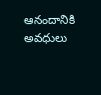ఆనందానికి అవధులు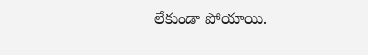లేకుండా పోయాయి.